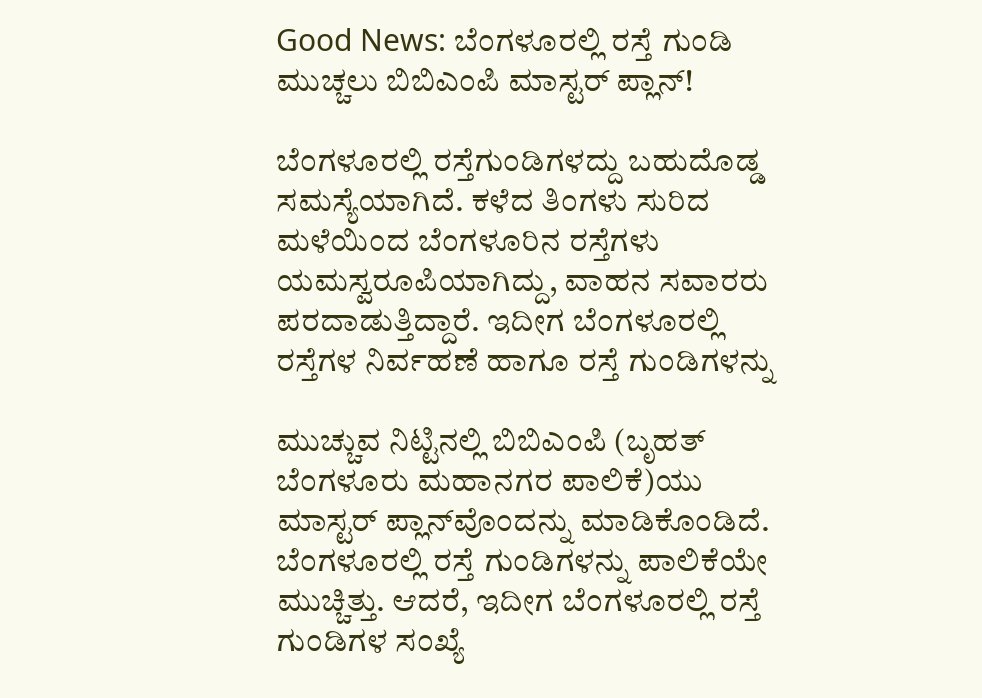Good News: ಬೆಂಗಳೂರಲ್ಲಿ ರಸ್ತೆ ಗುಂಡಿ ಮುಚ್ಚಲು ಬಿಬಿಎಂಪಿ ಮಾಸ್ಟರ್‌ ಪ್ಲಾನ್!

ಬೆಂಗಳೂರಲ್ಲಿ ರಸ್ತೆಗುಂಡಿಗಳದ್ದು ಬಹುದೊಡ್ಡ ಸಮಸ್ಯೆಯಾಗಿದೆ. ಕಳೆದ ತಿಂಗಳು ಸುರಿದ ಮಳೆಯಿಂದ ಬೆಂಗಳೂರಿನ ರಸ್ತೆಗಳು ಯಮಸ್ವರೂಪಿಯಾಗಿದ್ದು, ವಾಹನ ಸವಾರರು ಪರದಾಡುತ್ತಿದ್ದಾರೆ. ಇದೀಗ ಬೆಂಗಳೂರಲ್ಲಿ ರಸ್ತೆಗಳ ನಿರ್ವಹಣೆ ಹಾಗೂ ರಸ್ತೆ ಗುಂಡಿಗಳನ್ನು

ಮುಚ್ಚುವ ನಿಟ್ಟಿನಲ್ಲಿ ಬಿಬಿಎಂಪಿ (ಬೃಹತ್‌ ಬೆಂಗಳೂರು ಮಹಾನಗರ ಪಾಲಿಕೆ)ಯು ಮಾಸ್ಟರ್‌ ಪ್ಲಾನ್‌ವೊಂದನ್ನು ಮಾಡಿಕೊಂಡಿದೆ. ಬೆಂಗಳೂರಲ್ಲಿ ರಸ್ತೆ ಗುಂಡಿಗಳನ್ನು ಪಾಲಿಕೆಯೇ ಮುಚ್ಚಿತ್ತು. ಆದರೆ, ಇದೀಗ ಬೆಂಗಳೂರಲ್ಲಿ ರಸ್ತೆ ಗುಂಡಿಗಳ ಸಂಖ್ಯೆ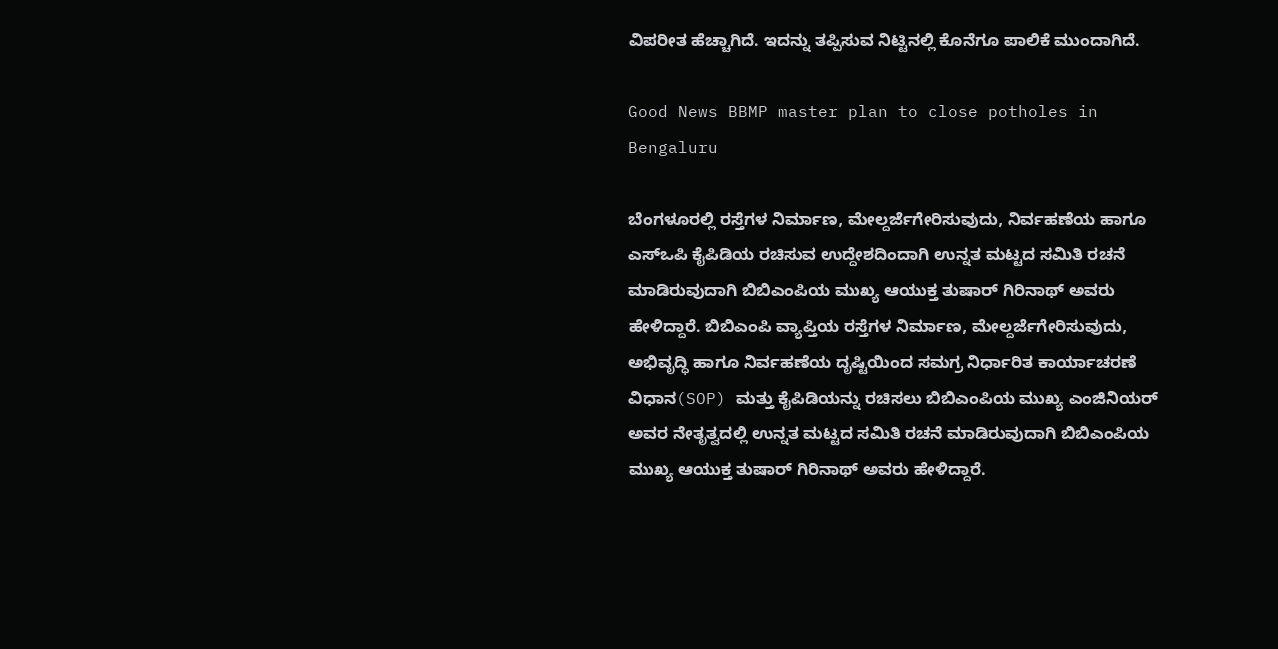ವಿಪರೀತ ಹೆಚ್ಚಾಗಿದೆ. ಇದನ್ನು ತಪ್ಪಿಸುವ ನಿಟ್ಟಿನಲ್ಲಿ ಕೊನೆಗೂ ಪಾಲಿಕೆ ಮುಂದಾಗಿದೆ.

Good News BBMP master plan to close potholes in Bengaluru

ಬೆಂಗಳೂರಲ್ಲಿ ರಸ್ತೆಗಳ ನಿರ್ಮಾಣ, ಮೇಲ್ದರ್ಜೆಗೇರಿಸುವುದು, ನಿರ್ವಹಣೆಯ ಹಾಗೂ ಎಸ್‌ಒಪಿ ಕೈಪಿಡಿಯ ರಚಿಸುವ ಉದ್ದೇಶದಿಂದಾಗಿ ಉನ್ನತ ಮಟ್ಟದ ಸಮಿತಿ ರಚನೆ ಮಾಡಿರುವುದಾಗಿ ಬಿಬಿಎಂಪಿಯ ಮುಖ್ಯ ಆಯುಕ್ತ ತುಷಾರ್‌ ಗಿರಿನಾಥ್‌ ಅವರು ಹೇಳಿದ್ದಾರೆ. ಬಿಬಿಎಂಪಿ ವ್ಯಾಪ್ತಿಯ ರಸ್ತೆಗಳ ನಿರ್ಮಾಣ, ಮೇಲ್ದರ್ಜೆಗೇರಿಸುವುದು, ಅಭಿವೃದ್ಧಿ ಹಾಗೂ ನಿರ್ವಹಣೆಯ ದೃಷ್ಟಿಯಿಂದ ಸಮಗ್ರ ನಿರ್ಧಾರಿತ ಕಾರ್ಯಾಚರಣೆ ವಿಧಾನ(SOP) ಮತ್ತು ಕೈಪಿಡಿಯನ್ನು ರಚಿಸಲು ಬಿಬಿಎಂಪಿಯ ಮುಖ್ಯ ಎಂಜಿನಿಯರ್‌ ಅವರ ನೇತೃತ್ವದಲ್ಲಿ ಉನ್ನತ ಮಟ್ಟದ ಸಮಿತಿ ರಚನೆ ಮಾಡಿರುವುದಾಗಿ ಬಿಬಿಎಂಪಿಯ ಮುಖ್ಯ ಆಯುಕ್ತ ತುಷಾರ್‌ ಗಿರಿನಾಥ್‌ ಅವರು ಹೇಳಿದ್ದಾರೆ.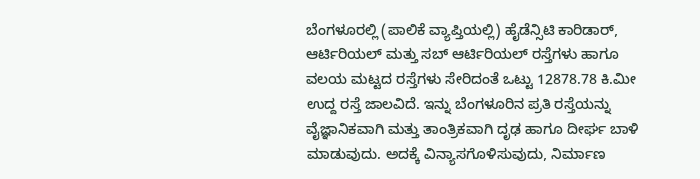ಬೆಂಗಳೂರಲ್ಲಿ (ಪಾಲಿಕೆ ವ್ಯಾಪ್ತಿಯಲ್ಲಿ) ಹೈಡೆನ್ಸಿಟಿ ಕಾರಿಡಾರ್, ಆರ್ಟಿರಿಯಲ್ ಮತ್ತು ಸಬ್ ಆರ್ಟಿರಿಯಲ್ ರಸ್ತೆಗಳು ಹಾಗೂ ವಲಯ ಮಟ್ಟದ ರಸ್ತೆಗಳು ಸೇರಿದಂತೆ ಒಟ್ಟು 12878.78 ಕಿ.ಮೀ ಉದ್ದ ರಸ್ತೆ ಜಾಲವಿದೆ. ಇನ್ನು ಬೆಂಗಳೂರಿನ ಪ್ರತಿ ರಸ್ತೆಯನ್ನು ವೈಜ್ಞಾನಿಕವಾಗಿ ಮತ್ತು ತಾಂತ್ರಿಕವಾಗಿ ದೃಢ ಹಾಗೂ ದೀರ್ಘ ಬಾಳಿ ಮಾಡುವುದು. ಅದಕ್ಕೆ ವಿನ್ಯಾಸಗೊಳಿಸುವುದು, ನಿರ್ಮಾಣ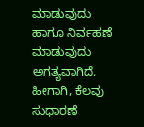ಮಾಡುವುದು ಹಾಗೂ ನಿರ್ವಹಣೆ ಮಾಡುವುದು ಅಗತ್ಯವಾಗಿದೆ. ಹೀಗಾಗಿ, ಕೆಲವು ಸುಧಾರಣೆ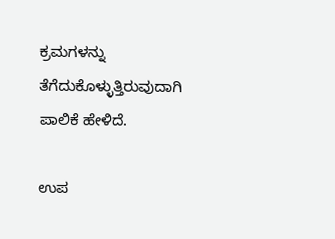ಕ್ರಮಗಳನ್ನು ತೆಗೆದುಕೊಳ್ಳುತ್ತಿರುವುದಾಗಿ ಪಾಲಿಕೆ ಹೇಳಿದೆ.

ಉಪ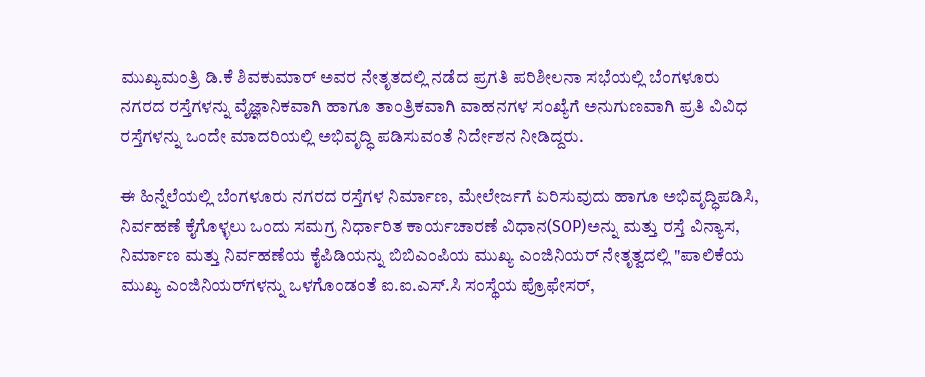ಮುಖ್ಯಮಂತ್ರಿ ಡಿ.ಕೆ ಶಿವಕುಮಾರ್‌ ಅವರ ನೇತೃತದಲ್ಲಿ ನಡೆದ ಪ್ರಗತಿ ಪರಿಶೀಲನಾ ಸಭೆಯಲ್ಲಿ ಬೆಂಗಳೂರು ನಗರದ ರಸ್ತೆಗಳನ್ನು ವೈಜ್ಞಾನಿಕವಾಗಿ ಹಾಗೂ ತಾಂತ್ರಿಕವಾಗಿ ವಾಹನಗಳ ಸಂಖ್ಯೆಗೆ ಅನುಗುಣವಾಗಿ ಪ್ರತಿ ವಿವಿಧ ರಸ್ತೆಗಳನ್ನು ಒಂದೇ ಮಾದರಿಯಲ್ಲಿ ಅಭಿವೃದ್ಧಿ ಪಡಿಸುವಂತೆ ನಿರ್ದೇಶನ ನೀಡಿದ್ದರು.

ಈ ಹಿನ್ನೆಲೆಯಲ್ಲಿ ಬೆಂಗಳೂರು ನಗರದ ರಸ್ತೆಗಳ ನಿರ್ಮಾಣ, ಮೇಲೇರ್ಜಗೆ ಏರಿಸುವುದು ಹಾಗೂ ಅಭಿವೃದ್ಧಿಪಡಿಸಿ, ನಿರ್ವಹಣೆ ಕೈಗೊಳ್ಳಲು ಒಂದು ಸಮಗ್ರ ನಿರ್ಧಾರಿತ ಕಾರ್ಯಚಾರಣೆ ವಿಧಾನ(SOP)ಅನ್ನು ಮತ್ತು ರಸ್ತೆ ವಿನ್ಯಾಸ, ನಿರ್ಮಾಣ ಮತ್ತು ನಿರ್ವಹಣೆಯ ಕೈಪಿಡಿಯನ್ನು ಬಿಬಿಎಂಪಿಯ ಮುಖ್ಯ ಎಂಜಿನಿಯರ್‌ ನೇತೃತ್ವದಲ್ಲಿ "ಪಾಲಿಕೆಯ ಮುಖ್ಯ ಎಂಜಿನಿಯರ್‌ಗಳನ್ನು ಒಳಗೊಂಡಂತೆ ಐ.ಐ.ಎಸ್.ಸಿ ಸಂಸ್ಥೆಯ ಪ್ರೊಫೇಸರ್‌,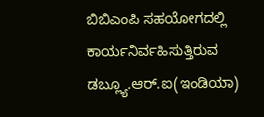ಬಿಬಿಎಂಪಿ ಸಹಯೋಗದಲ್ಲಿ ಕಾರ್ಯನಿರ್ವಹಿಸುತ್ತಿರುವ ಡಬ್ಲ್ಯೂ.ಆ‌ರ್.ಐ(ಇಂಡಿಯಾ)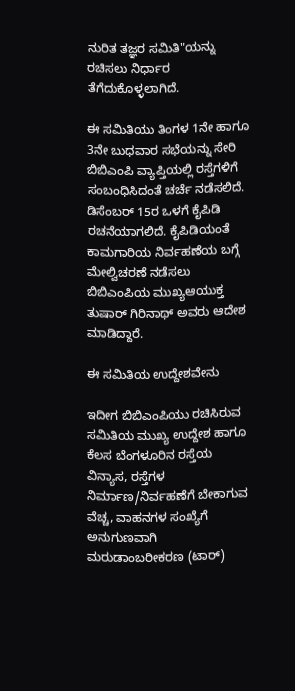ನುರಿತ ತಜ್ಞರ ಸಮಿತಿ"ಯನ್ನು ರಚಿಸಲು ನಿರ್ಧಾರ ತೆಗೆದುಕೊಳ್ಳಲಾಗಿದೆ.

ಈ ಸಮಿತಿಯು ತಿಂಗಳ 1ನೇ ಹಾಗೂ 3ನೇ ಬುಧವಾರ ಸಭೆಯನ್ನು ಸೇರಿ ಬಿಬಿಎಂಪಿ ವ್ಯಾಪ್ತಿಯಲ್ಲಿ ರಸ್ತೆಗಳಿಗೆ ಸಂಬಂಧಿಸಿದಂತೆ ಚರ್ಚೆ ನಡೆಸಲಿದೆ. ಡಿಸೆಂಬರ್‌ 15ರ ಒಳಗೆ ಕೈಪಿಡಿ ರಚನೆಯಾಗಲಿದೆ. ಕೈಪಿಡಿಯಂತೆ ಕಾಮಗಾರಿಯ ನಿರ್ವಹಣೆಯ ಬಗ್ಗೆ ಮೇಲ್ವಿಚರಣೆ ನಡೆಸಲು ಬಿಬಿಎಂಪಿಯ ಮುಖ್ಯಆಯುಕ್ತ ತುಷಾರ್ ಗಿರಿನಾಥ್ ಅವರು ಆದೇಶ ಮಾಡಿದ್ದಾರೆ.

ಈ ಸಮಿತಿಯ ಉದ್ದೇಶವೇನು

ಇದೀಗ ಬಿಬಿಎಂಪಿಯು ರಚಿಸಿರುವ ಸಮಿತಿಯ ಮುಖ್ಯ ಉದ್ದೇಶ ಹಾಗೂ ಕೆಲಸ ಬೆಂಗಳೂರಿನ ರಸ್ತೆಯ ವಿನ್ಯಾಸ, ರಸ್ತೆಗಳ ನಿರ್ಮಾಣ/ನಿರ್ವಹಣೆಗೆ ಬೇಕಾಗುವ ವೆಚ್ಚ, ವಾಹನಗಳ ಸಂಖ್ಯೆಗೆ ಅನುಗುಣವಾಗಿ ಮರುಡಾಂಬರೀಕರಣ (ಟಾರ್)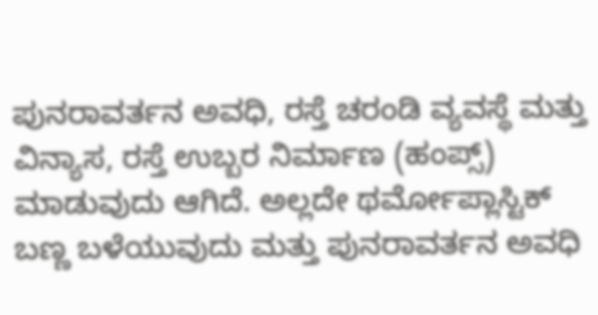ಪುನರಾವರ್ತನ ಅವಧಿ, ರಸ್ತೆ ಚರಂಡಿ ವ್ಯವಸ್ಥೆ ಮತ್ತು ವಿನ್ಯಾಸ, ರಸ್ತೆ ಉಬ್ಬರ ನಿರ್ಮಾಣ‌ (ಹಂಪ್ಸ್‌) ಮಾಡುವುದು ಆಗಿದೆ. ಅಲ್ಲದೇ ಥರ್ಮೋಪ್ಲಾಸ್ಟಿಕ್ ಬಣ್ಣ ಬಳೆಯುವುದು ಮತ್ತು ಪುನರಾವರ್ತನ ಅವಧಿ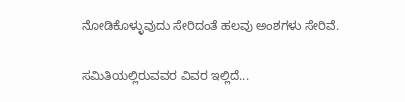ನೋಡಿಕೊಳ್ಳುವುದು ಸೇರಿದಂತೆ ಹಲವು ಅಂಶಗಳು ಸೇರಿವೆ.

ಸಮಿತಿಯಲ್ಲಿರುವವರ ವಿವರ ಇಲ್ಲಿದೆ...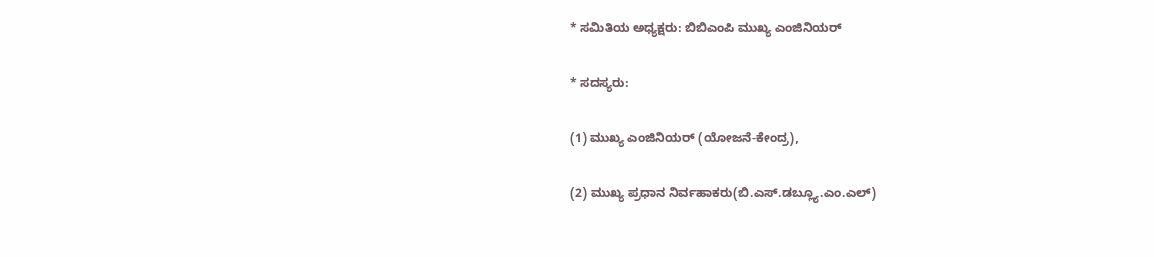* ಸಮಿತಿಯ ಅಧ್ಯಕ್ಷರು: ಬಿಬಿಎಂಪಿ ಮುಖ್ಯ ಎಂಜಿನಿಯರ್‌

* ಸದಸ್ಯರು:

(1) ಮುಖ್ಯ ಎಂಜಿನಿಯರ್‌ (ಯೋಜನೆ-ಕೇಂದ್ರ),

(2) ಮುಖ್ಯ ಪ್ರಧಾನ ನಿರ್ವಹಾಕರು(ಬಿ.ಎಸ್.ಡಬ್ಲ್ಯೂ.ಎಂ.ಎಲ್)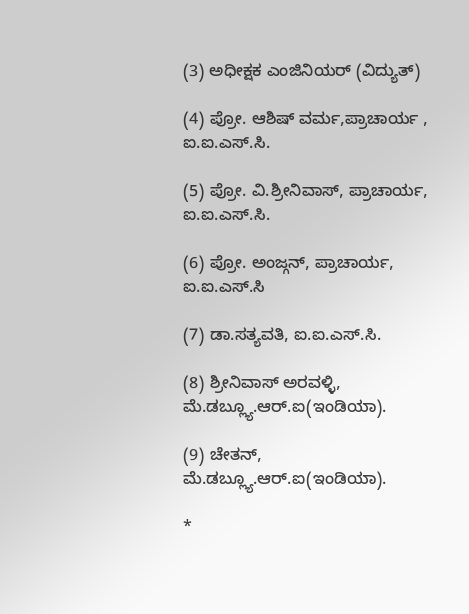(3) ಅಧೀಕ್ಷಕ ಎಂಜಿನಿಯರ್‌ (ವಿದ್ಯುತ್)

(4) ಪ್ರೋ. ಆಶಿಷ್ ವರ್ಮ,ಪ್ರಾಚಾರ್ಯ , ಐ.ಐ.ಎಸ್.ಸಿ.

(5) ಪ್ರೋ. ವಿ.ಶ್ರೀನಿವಾಸ್, ಪ್ರಾಚಾರ್ಯ, ಐ.ಐ.ಎಸ್.ಸಿ.

(6) ಪ್ರೋ. ಅಂಜ್ಗನ್, ಪ್ರಾಚಾರ್ಯ, ಐ.ಐ.ಎಸ್.ಸಿ

(7) ಡಾ.ಸತ್ಯವತಿ, ಐ.ಐ.ಎಸ್.ಸಿ.

(8) ಶ್ರೀನಿವಾಸ್ ಅರವಳ್ಳಿ, ಮೆ.ಡಬ್ಲ್ಯೂ.ಆರ್.ಐ(ಇಂಡಿಯಾ).

(9) ಚೇತನ್, ಮೆ.ಡಬ್ಲ್ಯೂ.ಆರ್.ಐ(ಇಂಡಿಯಾ).

*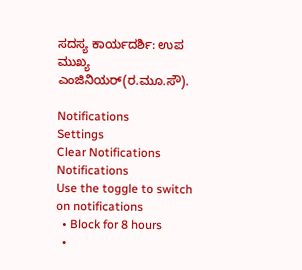ಸದಸ್ಯ ಕಾರ್ಯದರ್ಶಿ: ಉಪ ಮುಖ್ಯ ಎಂಜಿನಿಯರ್‌(ರ.ಮೂ.ಸೌ).

Notifications
Settings
Clear Notifications
Notifications
Use the toggle to switch on notifications
  • Block for 8 hours
  •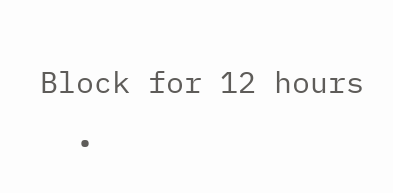Block for 12 hours
  •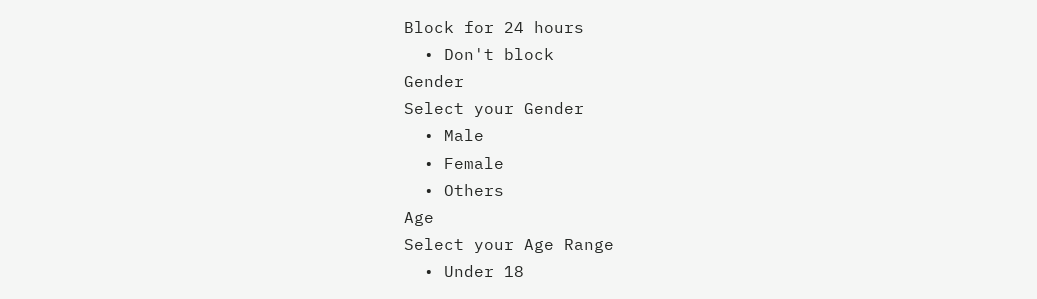Block for 24 hours
  • Don't block
Gender
Select your Gender
  • Male
  • Female
  • Others
Age
Select your Age Range
  • Under 18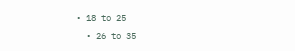• 18 to 25
  • 26 to 35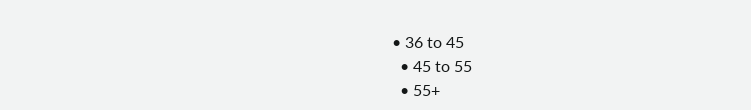• 36 to 45
  • 45 to 55
  • 55+